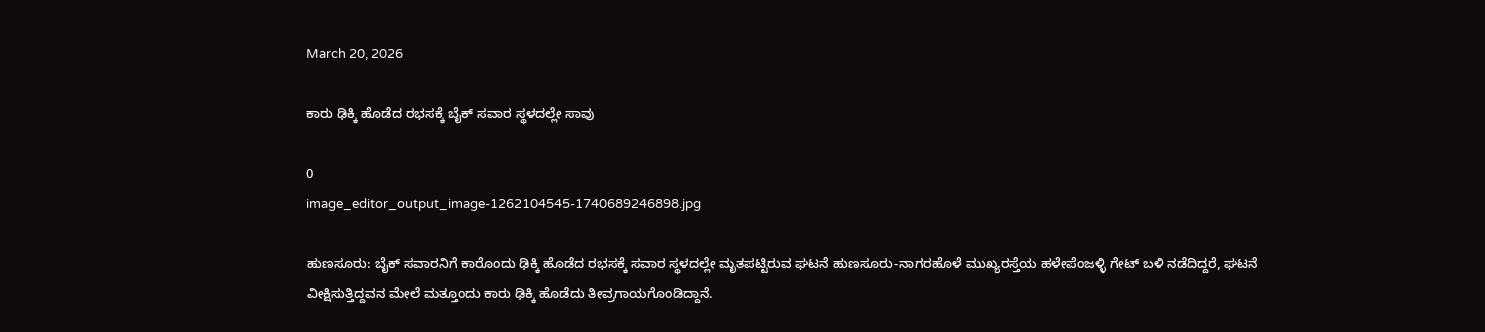March 20, 2026

ಕಾರು ಢಿಕ್ಕಿ ಹೊಡೆದ ರಭಸಕ್ಕೆ ಬೈಕ್ ಸವಾರ ಸ್ಥಳದಲ್ಲೇ ಸಾವು

0
image_editor_output_image-1262104545-1740689246898.jpg

ಹುಣಸೂರು: ಬೈಕ್‌ ಸವಾರನಿಗೆ ಕಾರೊಂದು ಢಿಕ್ಕಿ ಹೊಡೆದ ರಭಸಕ್ಕೆ ಸವಾರ ಸ್ಥಳದಲ್ಲೇ ಮೃತಪಟ್ಟಿರುವ ಘಟನೆ ಹುಣಸೂರು-ನಾಗರಹೊಳೆ ಮುಖ್ಯರಸ್ತೆಯ ಹಳೇಪೆಂಜಳ್ಳಿ ಗೇಟ್‌ ಬಳಿ ನಡೆದಿದ್ದರೆ, ಘಟನೆ ವೀಕ್ಷಿಸುತ್ತಿದ್ದವನ ಮೇಲೆ ಮತ್ತೂಂದು ಕಾರು ಢಿಕ್ಕಿ ಹೊಡೆದು ತೀವ್ರಗಾಯಗೊಂಡಿದ್ದಾನೆ.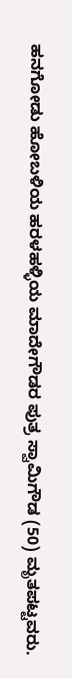ಹನಗೋಡು ಹೋಬಳಿಯ ಹರಳಹಳ್ಳಿಯ ಮಾದೇಗೌಡರ ಪುತ್ರ ಸ್ವಾಮಿಗೌಡ (50) ಮೃತಪಟ್ಟವರು.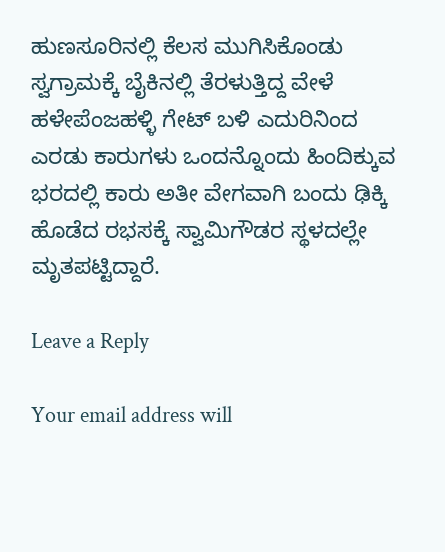ಹುಣಸೂರಿನಲ್ಲಿ ಕೆಲಸ ಮುಗಿಸಿಕೊಂಡು ಸ್ವಗ್ರಾಮಕ್ಕೆ ಬೈಕಿನಲ್ಲಿ ತೆರಳುತ್ತಿದ್ದ ವೇಳೆ ಹಳೇಪೆಂಜಹಳ್ಳಿ ಗೇಟ್‌ ಬಳಿ ಎದುರಿನಿಂದ ಎರಡು ಕಾರುಗಳು ಒಂದನ್ನೊಂದು ಹಿಂದಿಕ್ಕುವ ಭರದಲ್ಲಿ ಕಾರು ಅತೀ ವೇಗವಾಗಿ ಬಂದು ಢಿಕ್ಕಿ ಹೊಡೆದ ರಭಸಕ್ಕೆ ಸ್ವಾಮಿಗೌಡರ ಸ್ಥಳದಲ್ಲೇ ಮೃತಪಟ್ಟಿದ್ದಾರೆ.

Leave a Reply

Your email address will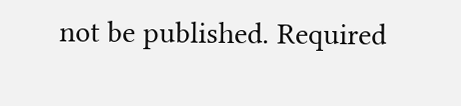not be published. Required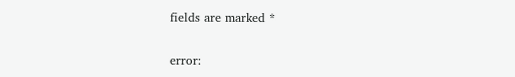fields are marked *

error: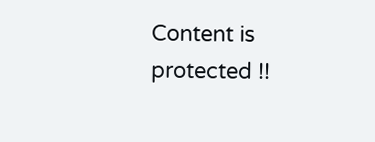Content is protected !!